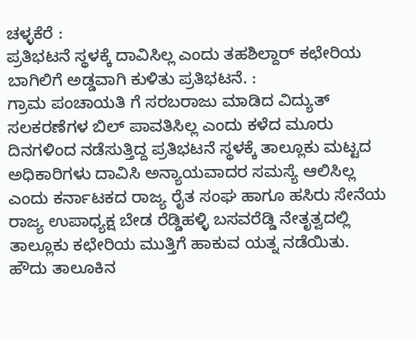ಚಳ್ಳಕೆರೆ :
ಪ್ರತಿಭಟನೆ ಸ್ಥಳಕ್ಕೆ ದಾವಿಸಿಲ್ಲ ಎಂದು ತಹಶಿಲ್ದಾರ್ ಕಛೇರಿಯ ಬಾಗಿಲಿಗೆ ಅಡ್ಡವಾಗಿ ಕುಳಿತು ಪ್ರತಿಭಟನೆ. :
ಗ್ರಾಮ ಪಂಚಾಯತಿ ಗೆ ಸರಬರಾಜು ಮಾಡಿದ ವಿದ್ಯುತ್ ಸಲಕರಣೆಗಳ ಬಿಲ್ ಪಾವತಿಸಿಲ್ಲ ಎಂದು ಕಳೆದ ಮೂರು ದಿನಗಳಿಂದ ನಡೆಸುತ್ತಿದ್ದ ಪ್ರತಿಭಟನೆ ಸ್ಥಳಕ್ಕೆ ತಾಲ್ಲೂಕು ಮಟ್ಟದ ಅಧಿಕಾರಿಗಳು ದಾವಿಸಿ ಅನ್ಯಾಯವಾದರ ಸಮಸ್ಯೆ ಆಲಿಸಿಲ್ಲ ಎಂದು ಕರ್ನಾಟಕದ ರಾಜ್ಯ ರೈತ ಸಂಘ ಹಾಗೂ ಹಸಿರು ಸೇನೆಯ ರಾಜ್ಯ ಉಪಾಧ್ಯಕ್ಷ ಬೇಡ ರೆಡ್ಡಿಹಳ್ಳಿ ಬಸವರೆಡ್ಡಿ ನೇತೃತ್ವದಲ್ಲಿ ತಾಲ್ಲೂಕು ಕಛೇರಿಯ ಮುತ್ತಿಗೆ ಹಾಕುವ ಯತ್ನ ನಡೆಯಿತು.
ಹೌದು ತಾಲೂಕಿನ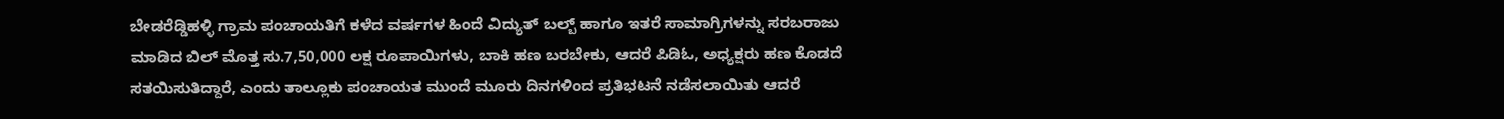ಬೇಡರೆಡ್ಡಿಹಳ್ಳಿ ಗ್ರಾಮ ಪಂಚಾಯತಿಗೆ ಕಳೆದ ವರ್ಷಗಳ ಹಿಂದೆ ವಿದ್ಯುತ್ ಬಲ್ಬ್ ಹಾಗೂ ಇತರೆ ಸಾಮಾಗ್ರಿಗಳನ್ನು ಸರಬರಾಜು ಮಾಡಿದ ಬಿಲ್ ಮೊತ್ತ ಸು.7,50,000 ಲಕ್ಷ ರೂಪಾಯಿಗಳು, ಬಾಕಿ ಹಣ ಬರಬೇಕು, ಆದರೆ ಪಿಡಿಓ, ಅಧ್ಯಕ್ಷರು ಹಣ ಕೊಡದೆ ಸತಯಿಸುತಿದ್ದಾರೆ, ಎಂದು ತಾಲ್ಲೂಕು ಪಂಚಾಯತ ಮುಂದೆ ಮೂರು ದಿನಗಳಿಂದ ಪ್ರತಿಭಟನೆ ನಡೆಸಲಾಯಿತು ಆದರೆ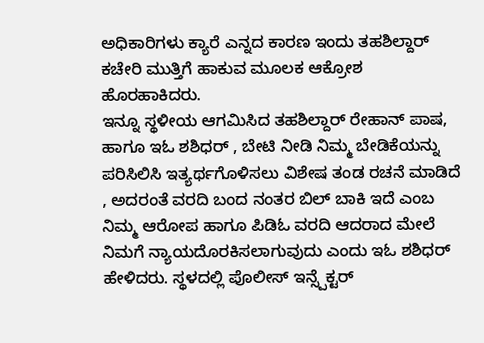ಅಧಿಕಾರಿಗಳು ಕ್ಯಾರೆ ಎನ್ನದ ಕಾರಣ ಇಂದು ತಹಶಿಲ್ದಾರ್ ಕಚೇರಿ ಮುತ್ತಿಗೆ ಹಾಕುವ ಮೂಲಕ ಆಕ್ರೋಶ ಹೊರಹಾಕಿದರು.
ಇನ್ನೂ ಸ್ಥಳೀಯ ಆಗಮಿಸಿದ ತಹಶಿಲ್ದಾರ್ ರೇಹಾನ್ ಪಾಷ, ಹಾಗೂ ಇಓ ಶಶಿಧರ್ , ಬೇಟಿ ನೀಡಿ ನಿಮ್ಮ ಬೇಡಿಕೆಯನ್ನು ಪರಿಸಿಲಿಸಿ ಇತ್ಯರ್ಥಗೊಳಿಸಲು ವಿಶೇಷ ತಂಡ ರಚನೆ ಮಾಡಿದೆ , ಅದರಂತೆ ವರದಿ ಬಂದ ನಂತರ ಬಿಲ್ ಬಾಕಿ ಇದೆ ಎಂಬ ನಿಮ್ಮ ಆರೋಪ ಹಾಗೂ ಪಿಡಿಓ ವರದಿ ಆದರಾದ ಮೇಲೆ ನಿಮಗೆ ನ್ಯಾಯದೊರಕಿಸಲಾಗುವುದು ಎಂದು ಇಓ ಶಶಿಧರ್ ಹೇಳಿದರು. ಸ್ಥಳದಲ್ಲಿ ಪೊಲೀಸ್ ಇನ್ಸ್ಪೆಕ್ಟರ್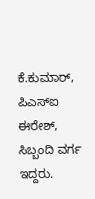ಕೆ.ಕುಮಾರ್, ಪಿಎಸ್ಐ ಈರೇಶ್, ಸಿಬ್ಬಂದಿ ವರ್ಗ ಇದ್ದರು.